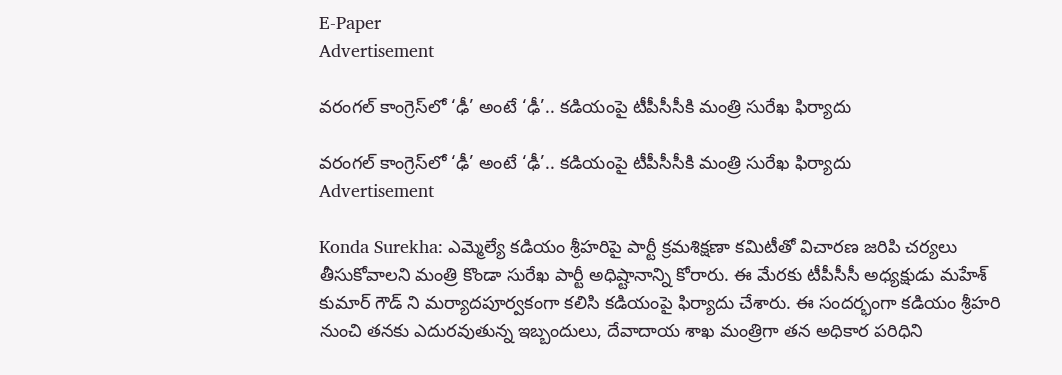E-Paper
Advertisement

వరంగల్ కాంగ్రెస్‌లో ‘ఢీ’ అంటే ‘ఢీ’.. కడియంపై టీపీసీసీకి మంత్రి సురేఖ ఫిర్యాదు

వరంగల్ కాంగ్రెస్‌లో ‘ఢీ’ అంటే ‘ఢీ’.. కడియంపై టీపీసీసీకి మంత్రి సురేఖ ఫిర్యాదు
Advertisement

Konda Surekha: ఎమ్మెల్యే కడియం శ్రీహరిపై పార్టీ క్రమశిక్షణా కమిటీతో విచారణ జరిపి చర్యలు తీసుకోవాలని మంత్రి కొండా సురేఖ పార్టీ అధిష్టానాన్ని కోరారు. ఈ మేరకు టీపీసీసీ అధ్యక్షుడు మహేశ్ కుమార్ గౌడ్ ని మర్యాదపూర్వకంగా కలిసి కడియంపై ఫిర్యాదు చేశారు. ఈ సందర్భంగా కడియం శ్రీహరి నుంచి తనకు ఎదురవుతున్న ఇబ్బందులు, దేవాదాయ శాఖ మంత్రిగా తన అధికార పరిధిని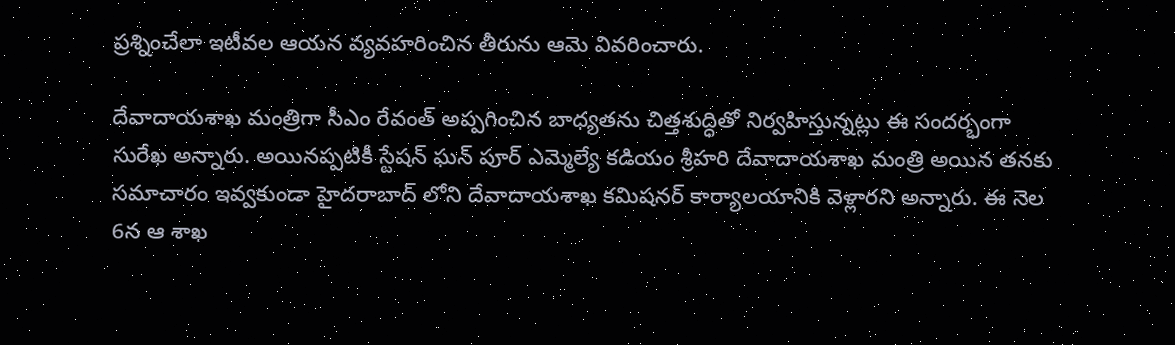ప్రశ్నించేలా ఇటీవల ఆయన వ్యవహరించిన తీరును ఆమె వివరించారు.

దేవాదాయశాఖ మంత్రిగా సీఎం రేవంత్ అప్పగించిన బాధ్యతను చిత్తశుద్ధితో నిర్వహిస్తున్నట్లు ఈ సందర్భంగా సురేఖ అన్నారు. అయినప్పటికీ స్టేషన్ ఘన్ పూర్ ఎమ్మెల్యే కడియం శ్రీహరి దేవాదాయశాఖ మంత్రి అయిన తనకు సమాచారం ఇవ్వకుండా హైదరాబాద్ లోని దేవాదాయశాఖ కమిషనర్ కార్యాలయానికి వెళ్లారని అన్నారు. ఈ నెల 6న ఆ శాఖ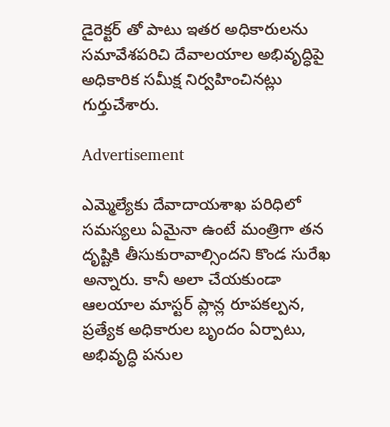డైరెక్టర్ తో పాటు ఇతర అధికారులను సమావేశపరిచి దేవాలయాల అభివృద్ధిపై అధికారిక సమీక్ష నిర్వహించినట్లు గుర్తుచేశారు.

Advertisement

ఎమ్మెల్యేకు దేవాదాయశాఖ పరిధిలో సమస్యలు ఏమైనా ఉంటే మంత్రిగా తన దృష్టికి తీసుకురావాల్సిందని కొండ సురేఖ అన్నారు. కానీ అలా చేయకుండా ఆలయాల మాస్టర్ ప్లాన్ల రూపకల్పన, ప్రత్యేక అధికారుల బృందం ఏర్పాటు, అభివృద్ధి పనుల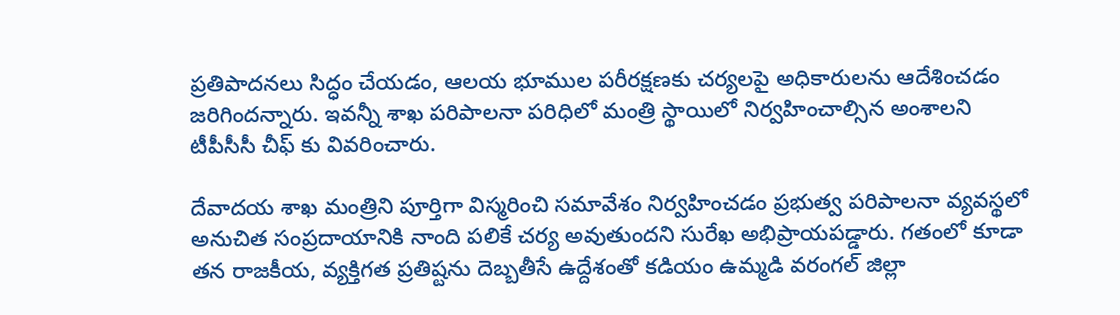ప్రతిపాదనలు సిద్ధం చేయడం, ఆలయ భూముల పరీరక్షణకు చర్యలపై అధికారులను ఆదేశించడం జరిగిందన్నారు. ఇవన్నీ శాఖ పరిపాలనా పరిధిలో మంత్రి స్థాయిలో నిర్వహించాల్సిన అంశాలని టీపీసీసీ చీఫ్ కు వివరించారు.

దేవాదయ శాఖ మంత్రిని పూర్తిగా విస్మరించి సమావేశం నిర్వహించడం ప్రభుత్వ పరిపాలనా వ్యవస్థలో అనుచిత సంప్రదాయానికి నాంది పలికే చర్య అవుతుందని సురేఖ అభిప్రాయపడ్డారు. గతంలో కూడా తన రాజకీయ, వ్యక్తిగత ప్రతిష్టను దెబ్బతీసే ఉద్దేశంతో కడియం ఉమ్మడి వరంగల్ జిల్లా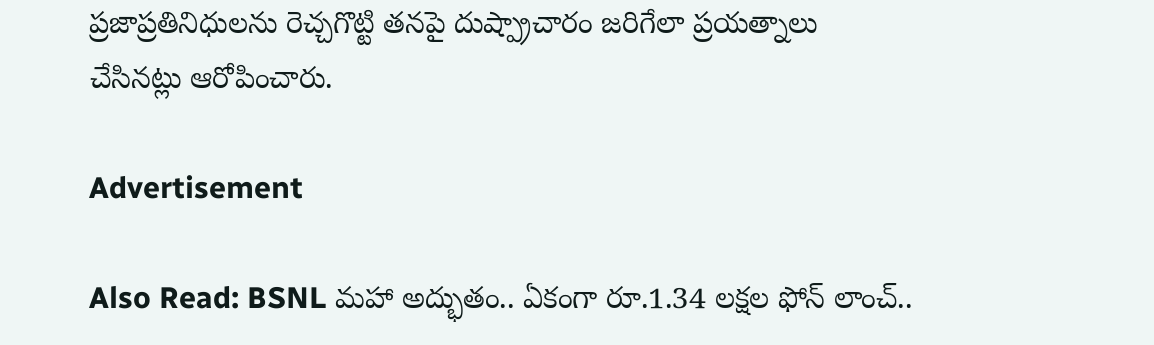ప్రజాప్రతినిధులను రెచ్చగొట్టి తనపై దుష్ప్రాచారం జరిగేలా ప్రయత్నాలు చేసినట్లు ఆరోపించారు.

Advertisement

Also Read: BSNL మహా అద్భుతం.. ఏకంగా రూ.1.34 లక్షల ఫోన్ లాంచ్..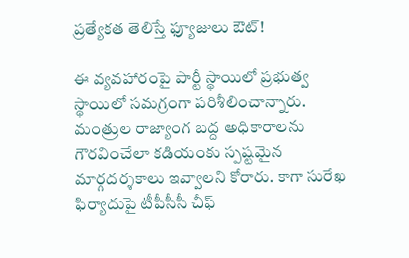ప్రత్యేకత తెలిస్తే ఫ్యూజులు ఔట్!

ఈ వ్యవహారంపై పార్టీ స్థాయిలో ప్రభుత్వ స్థాయిలో సమగ్రంగా పరిశీలించాన్నారు. మంత్రుల రాజ్యాంగ బద్ద అధికారాలను గౌరవించేలా కడియంకు స్పష్టమైన మార్గదర్శకాలు ఇవ్వాలని కోరారు. కాగా సురేఖ ఫిర్యాదుపై టీపీసీసీ చీఫ్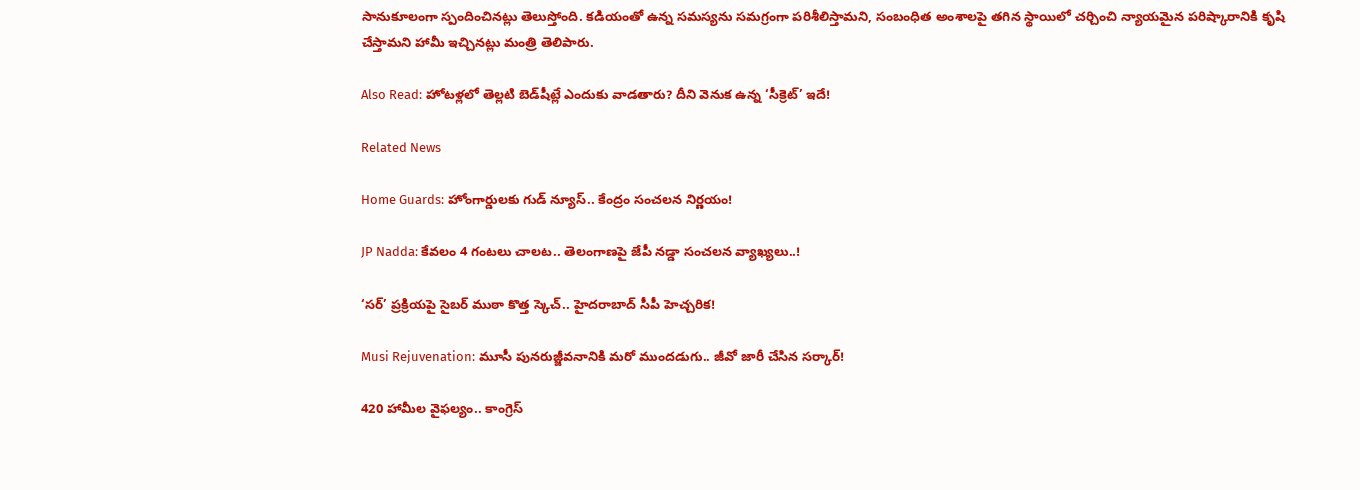సానుకూలంగా స్పందించినట్లు తెలుస్తోంది. కడియంతో ఉన్న సమస్యను సమగ్రంగా పరిశీలిస్తామని, సంబంధిత అంశాలపై తగిన స్థాయిలో చర్చించి న్యాయమైన పరిష్కారానికి కృషి చేస్తామని హామీ ఇచ్చినట్లు మంత్రి తెలిపారు.

Also Read: హోటళ్లలో తెల్లటి బెడ్‌షీట్లే ఎందుకు వాడతారు? దీని వెనుక ఉన్న ‘సీక్రెట్’ ఇదే!

Related News

Home Guards: హోంగార్డులకు గుడ్ న్యూస్.. కేంద్రం సంచలన నిర్ణయం!

JP Nadda: కేవలం 4 గంటలు చాలట.. తెలంగాణపై జేపీ నడ్డా సంచలన వ్యాఖ్యలు..!

‘సర్’ ప్రక్రియపై సైబర్ ముఠా కొత్త స్కెచ్.. హైదరాబాద్ సీపీ హెచ్చరిక!

Musi Rejuvenation: మూసీ పునరుజ్జీవనానికి మరో ముందడుగు.. జీవో జారీ చేసిన సర్కార్!

420 హామీల వైఫల్యం.. కాంగ్రెస్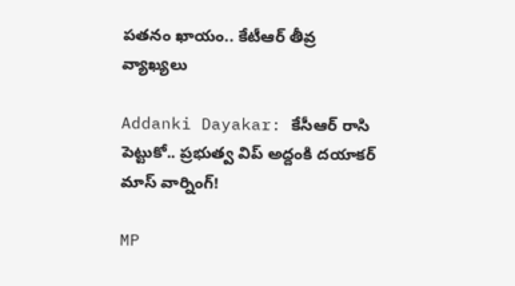పతనం ఖాయం.. కేటీఆర్ తీవ్ర వ్యాఖ్యలు

Addanki Dayakar: కేసీఆర్ రాసి పెట్టుకో.. ప్రభుత్వ విప్ అద్దంకి దయాకర్ మాస్ వార్నింగ్!

MP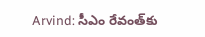Arvind: సీఎం రేవంత్‌కు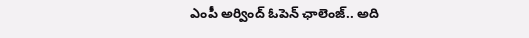ఎంపీ అర్వింద్ ఓపెన్ ఛాలెంజ్.. అది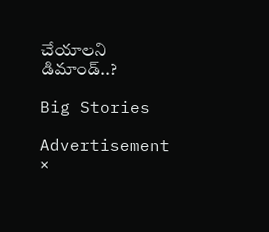చేయాలని డిమాండ్..?

Big Stories

Advertisement
×